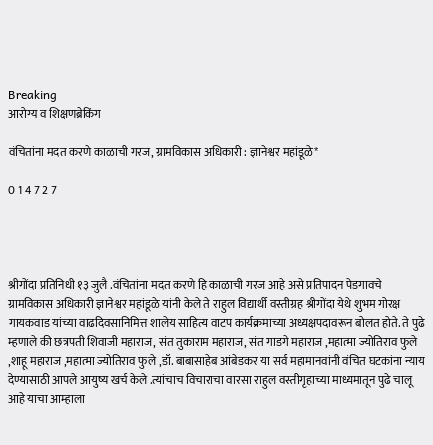Breaking
आरोग्य व शिक्षणब्रेकिंग

वंचितांना मदत करणे काळाची गरज, ग्रामविकास अधिकारी : ज्ञानेश्वर महांडूळे*

0 1 4 7 2 7




श्रीगोंदा प्रतिनिधी १३ जुलै .वंचितांना मदत करणे हि काळाची गरज आहे असे प्रतिपादन पेडगावचे ग्रामविकास अधिकारी ज्ञानेश्वर महांडूळे यांनी केले ते राहुल विद्यार्थी वस्तीग्रह श्रीगोंदा येथे शुभम गोरक्ष गायकवाड यांच्या वाढदिवसानिमित्त शालेय साहित्य वाटप कार्यक्रमाच्या अध्यक्षपदावरून बोलत होते. ते पुढे म्हणाले की छत्रपती शिवाजी महाराज, संत तुकाराम महाराज, संत गाडगे महाराज ,महात्मा ज्योतिराव फुले ,शाहू महाराज ,महात्मा ज्योतिराव फुले ,डॉ. बाबासाहेब आंबेडकर या सर्व महामानवांनी वंचित घटकांना न्याय देण्यासाठी आपले आयुष्य खर्च केले .त्यांचाच विचाराचा वारसा राहुल वस्तीगृहाच्या माध्यमातून पुढे चालू आहे याचा आम्हाला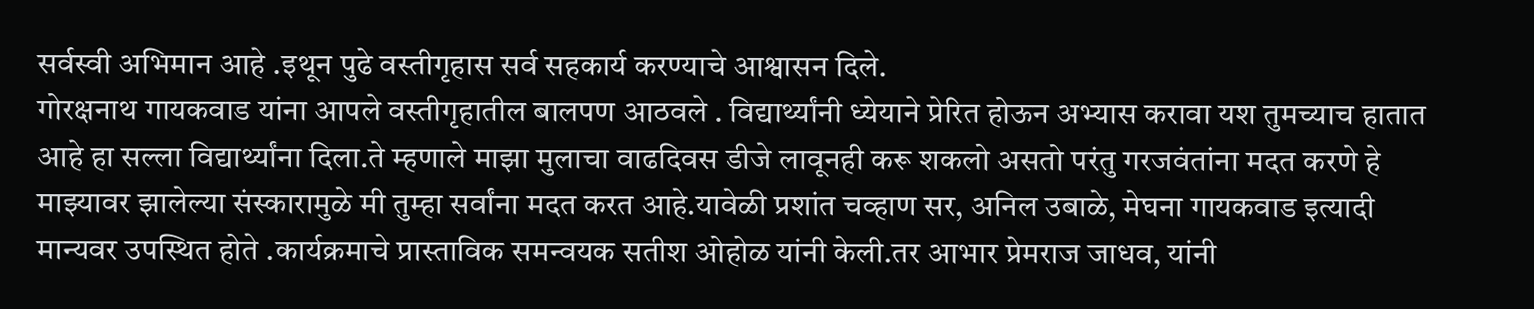सर्वस्वी अभिमान आहे .इथून पुढे वस्तीगृहास सर्व सहकार्य करण्याचे आश्वासन दिले.
गोरक्षनाथ गायकवाड यांना आपले वस्तीगृहातील बालपण आठवले . विद्यार्थ्यांनी ध्येयाने प्रेरित होऊन अभ्यास करावा यश तुमच्याच हातात आहे हा सल्ला विद्यार्थ्यांना दिला.ते म्हणाले माझा मुलाचा वाढदिवस डीजे लावूनही करू शकलो असतो परंतु गरजवंतांना मदत करणे हे माझ्यावर झालेल्या संस्कारामुळे मी तुम्हा सर्वांना मदत करत आहे.यावेळी प्रशांत चव्हाण सर, अनिल उबाळे, मेघना गायकवाड इत्यादी मान्यवर उपस्थित होते .कार्यक्रमाचे प्रास्ताविक समन्वयक सतीश ओहोळ यांनी केली.तर आभार प्रेमराज जाधव, यांनी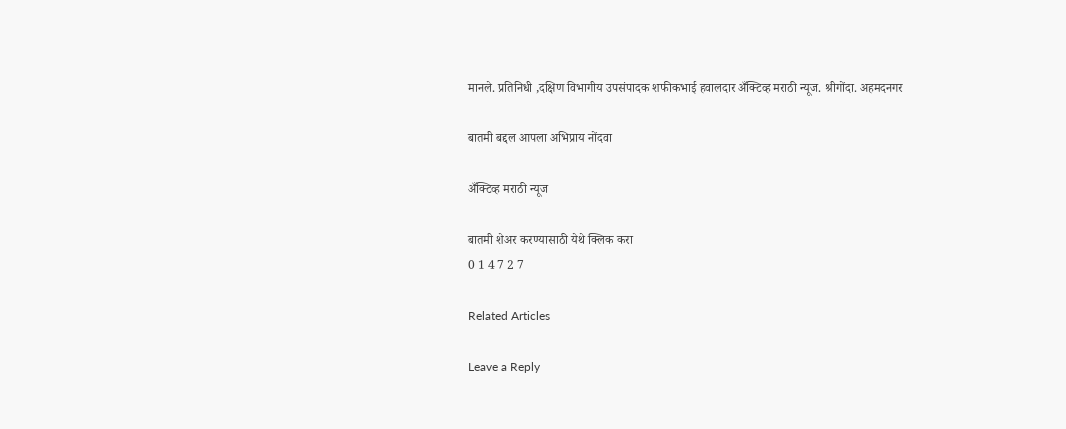मानले. प्रतिनिधी ,दक्षिण विभागीय उपसंपादक शफीकभाई हवालदार अँक्टिव्ह मराठी न्यूज. श्रीगोंदा. अहमदनगर

बातमी बद्दल आपला अभिप्राय नोंदवा

अँक्टिव्ह मराठी न्यूज

बातमी शेअर करण्यासाठी येथे क्लिक करा
0 1 4 7 2 7

Related Articles

Leave a Reply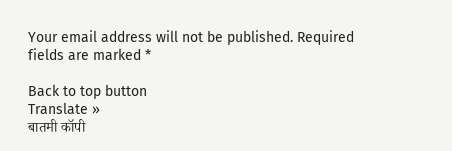Your email address will not be published. Required fields are marked *

Back to top button
Translate »
बातमी कॉपी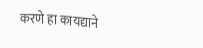करणे हा कायद्याने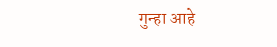गुन्हा आहे